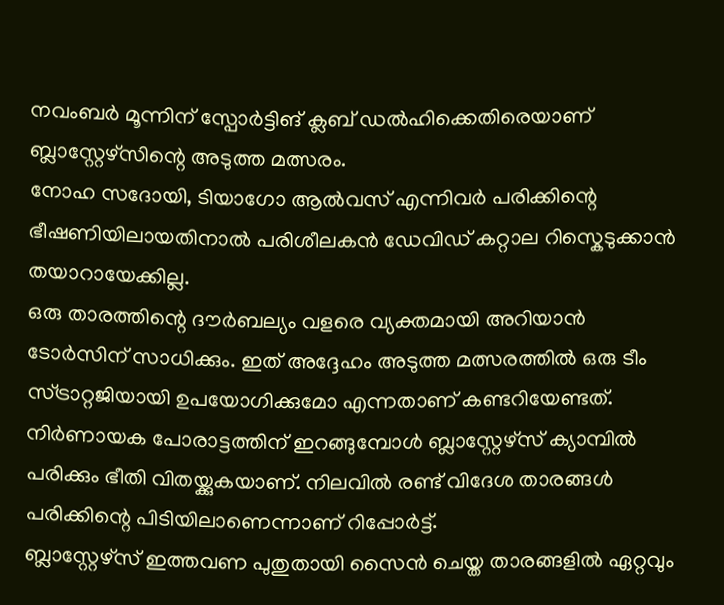നവംബർ മൂന്നിന് സ്പോർട്ടിങ് ക്ലബ് ഡൽഹിക്കെതിരെയാണ് ബ്ലാസ്റ്റേഴ്സിന്റെ അടുത്ത മത്സരം.
നോഹ സദോയി, ടിയാഗോ ആൽവസ് എന്നിവർ പരിക്കിന്റെ ഭീഷണിയിലായതിനാൽ പരിശീലകൻ ഡേവിഡ് കറ്റാല റിസ്കെടുക്കാൻ തയാറായേക്കില്ല.
ഒരു താരത്തിന്റെ ദൗർബല്യം വളരെ വ്യക്തമായി അറിയാൻ ടോർസിന് സാധിക്കും. ഇത് അദ്ദേഹം അടുത്ത മത്സരത്തിൽ ഒരു ടീം സ്ട്രാറ്റജിയായി ഉപയോഗിക്കുമോ എന്നതാണ് കണ്ടറിയേണ്ടത്.
നിർണായക പോരാട്ടത്തിന് ഇറങ്ങുമ്പോൾ ബ്ലാസ്റ്റേഴ്സ് ക്യാമ്പിൽ പരിക്കും ഭീതി വിതയ്ക്കുകയാണ്. നിലവിൽ രണ്ട് വിദേശ താരങ്ങൾ പരിക്കിന്റെ പിടിയിലാണെന്നാണ് റിപ്പോർട്ട്.
ബ്ലാസ്റ്റേഴ്സ് ഇത്തവണ പുതുതായി സൈൻ ചെയ്ത താരങ്ങളിൽ ഏറ്റവും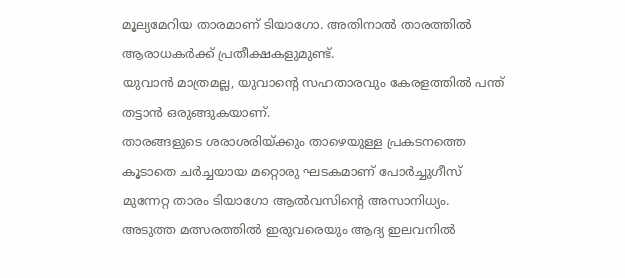മൂല്യമേറിയ താരമാണ് ടിയാഗോ. അതിനാൽ താരത്തിൽ ആരാധകർക്ക് പ്രതീക്ഷകളുമുണ്ട്.
യുവാൻ മാത്രമല്ല, യുവാന്റെ സഹതാരവും കേരളത്തിൽ പന്ത് തട്ടാൻ ഒരുങ്ങുകയാണ്.
താരങ്ങളുടെ ശരാശരിയ്ക്കും താഴെയുള്ള പ്രകടനത്തെ കൂടാതെ ചർച്ചയായ മറ്റൊരു ഘടകമാണ് പോർച്ചുഗീസ് മുന്നേറ്റ താരം ടിയാഗോ ആൽവസിന്റെ അസാനിധ്യം.
അടുത്ത മത്സരത്തിൽ ഇരുവരെയും ആദ്യ ഇലവനിൽ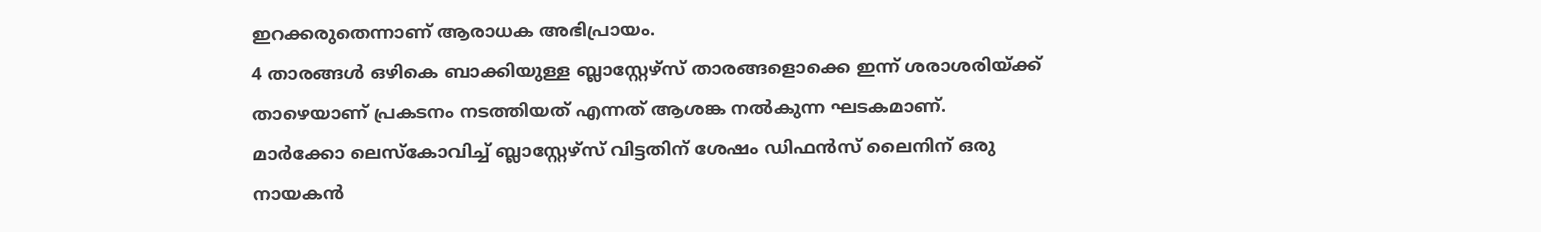ഇറക്കരുതെന്നാണ് ആരാധക അഭിപ്രായം.
4 താരങ്ങൾ ഒഴികെ ബാക്കിയുള്ള ബ്ലാസ്റ്റേഴ്സ് താരങ്ങളൊക്കെ ഇന്ന് ശരാശരിയ്ക്ക് താഴെയാണ് പ്രകടനം നടത്തിയത് എന്നത് ആശങ്ക നൽകുന്ന ഘടകമാണ്.
മാർക്കോ ലെസ്കോവിച്ച് ബ്ലാസ്റ്റേഴ്സ് വിട്ടതിന് ശേഷം ഡിഫൻസ് ലൈനിന് ഒരു നായകൻ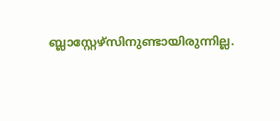ബ്ലാസ്റ്റേഴ്സിനുണ്ടായിരുന്നില്ല.